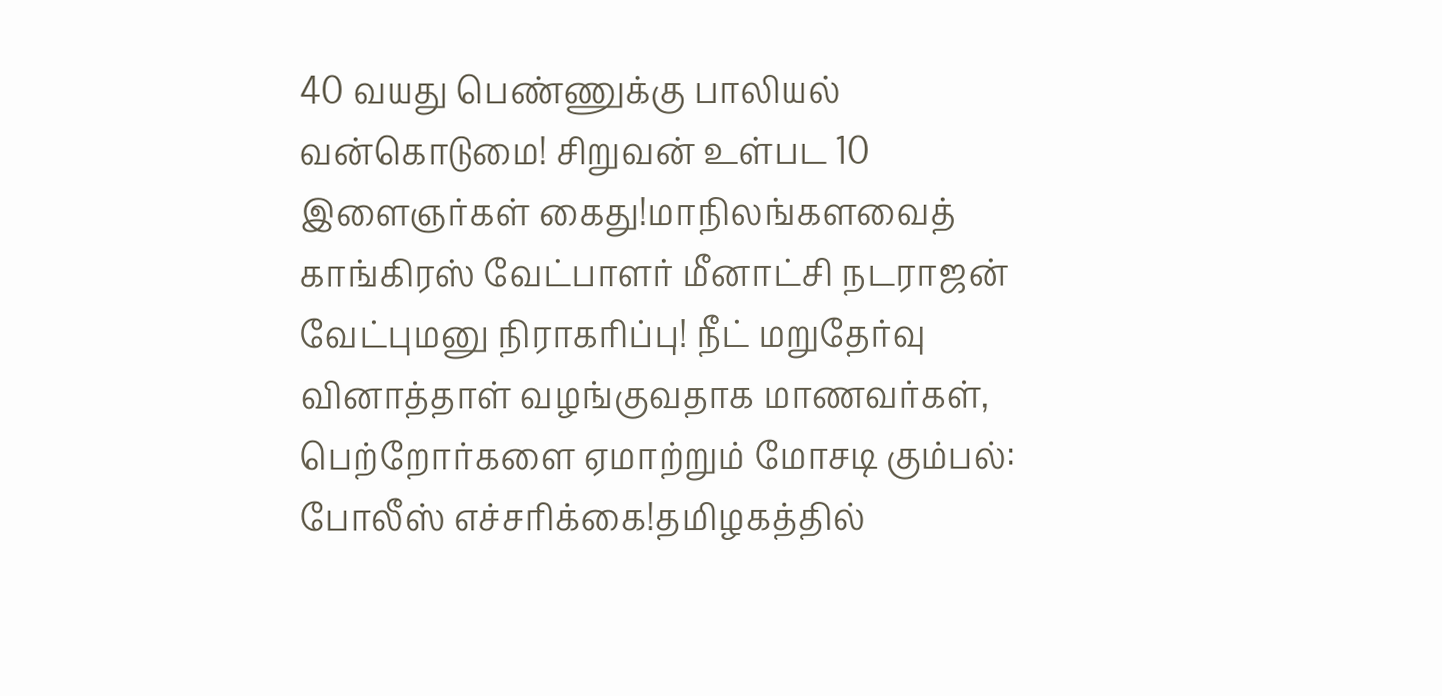40 வயது பெண்ணுக்கு பாலியல் வன்கொடுமை! சிறுவன் உள்பட 10 இளைஞர்கள் கைது!மாநிலங்களவைத் காங்கிரஸ் வேட்பாளர் மீனாட்சி நடராஜன் வேட்புமனு நிராகரிப்பு! நீட் மறுதேர்வு வினாத்தாள் வழங்குவதாக மாணவர்கள், பெற்றோர்களை ஏமாற்றும் மோசடி கும்பல்: போலீஸ் எச்சரிக்கை!தமிழகத்தில்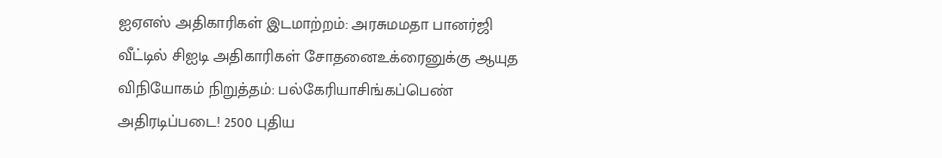ஐஏஎஸ் அதிகாரிகள் இடமாற்றம்: அரசுமமதா பானர்ஜி வீட்டில் சிஐடி அதிகாரிகள் சோதனைஉக்ரைனுக்கு ஆயுத விநியோகம் நிறுத்தம்: பல்கேரியாசிங்கப்பெண் அதிரடிப்படை! 2500 புதிய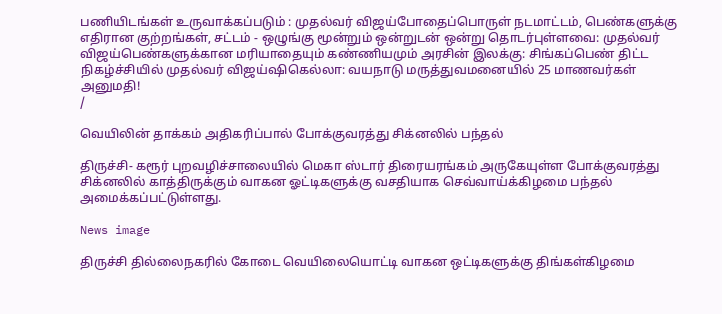பணியிடங்கள் உருவாக்கப்படும் : முதல்வர் விஜய்போதைப்பொருள் நடமாட்டம், பெண்களுக்கு எதிரான குற்றங்கள், சட்டம் - ஒழுங்கு மூன்றும் ஒன்றுடன் ஒன்று தொடர்புள்ளவை: முதல்வர் விஜய்பெண்களுக்கான மரியாதையும் கண்ணியமும் அரசின் இலக்கு: சிங்கப்பெண் திட்ட நிகழ்ச்சியில் முதல்வர் விஜய்ஷிகெல்லா: வயநாடு மருத்துவமனையில் 25 மாணவர்கள் அனுமதி!
/

வெயிலின் தாக்கம் அதிகரிப்பால் போக்குவரத்து சிக்னலில் பந்தல்

திருச்சி- கரூர் புறவழிச்சாலையில் மெகா ஸ்டார் திரையரங்கம் அருகேயுள்ள போக்குவரத்து சிக்னலில் காத்திருக்கும் வாகன ஓட்டிகளுக்கு வசதியாக செவ்வாய்க்கிழமை பந்தல் அமைக்கப்பட்டுள்ளது.

News image

திருச்சி தில்லைநகரில் கோடை வெயிலையொட்டி வாகன ஒட்டிகளுக்கு திங்கள்கிழமை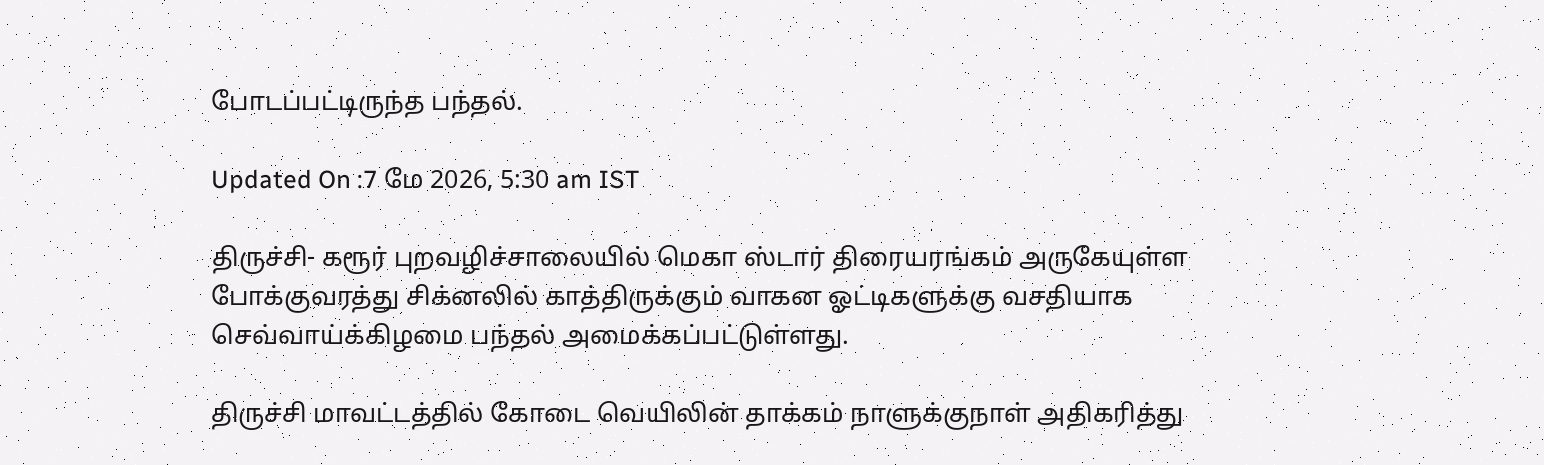போடப்பட்டிருந்த பந்தல்.

Updated On :7 மே 2026, 5:30 am IST

திருச்சி- கரூர் புறவழிச்சாலையில் மெகா ஸ்டார் திரையரங்கம் அருகேயுள்ள போக்குவரத்து சிக்னலில் காத்திருக்கும் வாகன ஓட்டிகளுக்கு வசதியாக செவ்வாய்க்கிழமை பந்தல் அமைக்கப்பட்டுள்ளது.

திருச்சி மாவட்டத்தில் கோடை வெயிலின் தாக்கம் நாளுக்குநாள் அதிகரித்து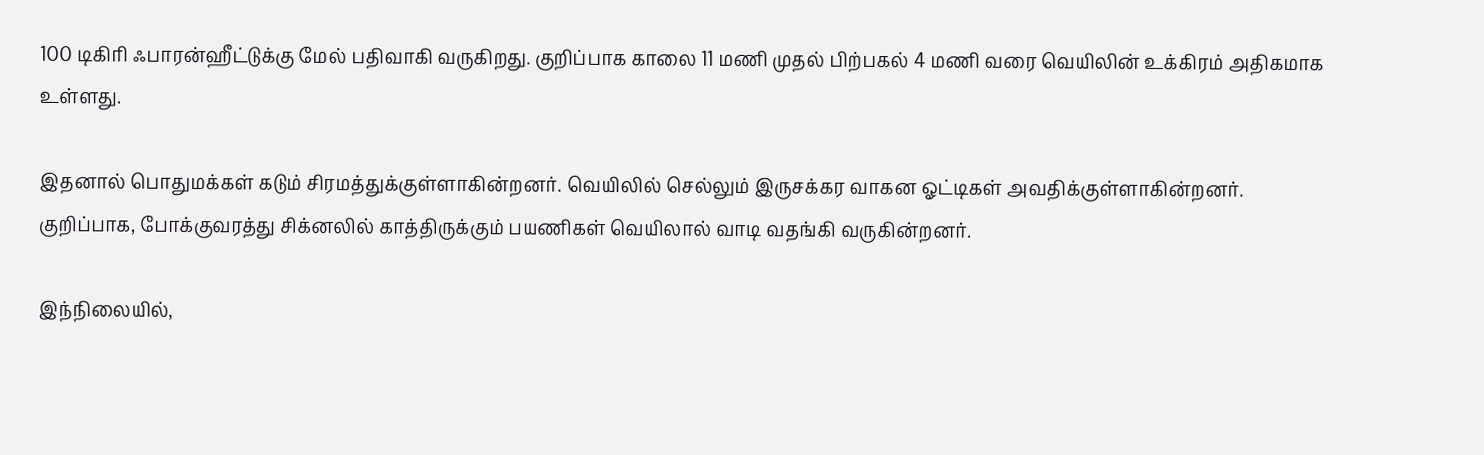100 டிகிரி ஃபாரன்ஹீட்டுக்கு மேல் பதிவாகி வருகிறது. குறிப்பாக காலை 11 மணி முதல் பிற்பகல் 4 மணி வரை வெயிலின் உக்கிரம் அதிகமாக உள்ளது.

இதனால் பொதுமக்கள் கடும் சிரமத்துக்குள்ளாகின்றனர். வெயிலில் செல்லும் இருசக்கர வாகன ஓட்டிகள் அவதிக்குள்ளாகின்றனர். குறிப்பாக, போக்குவரத்து சிக்னலில் காத்திருக்கும் பயணிகள் வெயிலால் வாடி வதங்கி வருகின்றனர்.

இந்நிலையில்,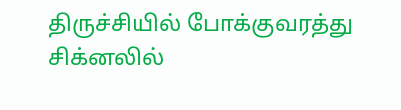திருச்சியில் போக்குவரத்து சிக்னலில்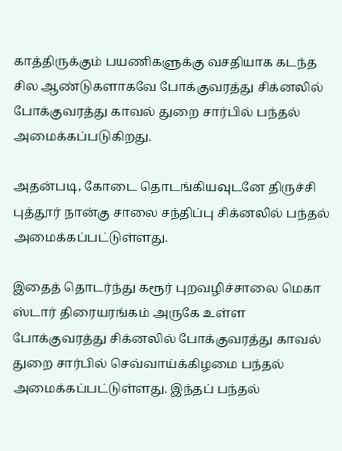காத்திருக்கும் பயணிகளுக்கு வசதியாக கடந்த சில ஆண்டுகளாகவே போக்குவரத்து சிக்னலில் போக்குவரத்து காவல் துறை சார்பில் பந்தல் அமைக்கப்படுகிறது.

அதன்படி, கோடை தொடங்கியவுடனே திருச்சி புத்தூர் நான்கு சாலை சந்திப்பு சிக்னலில் பந்தல் அமைக்கப்பட்டுள்ளது.

இதைத் தொடர்ந்து கரூர் புறவழிச்சாலை மெகா ஸ்டார் திரையரங்கம் அருகே உள்ள போக்குவரத்து சிக்னலில் போக்குவரத்து காவல் துறை சார்பில் செவ்வாய்க்கிழமை பந்தல் அமைக்கப்பட்டுள்ளது. இந்தப் பந்தல்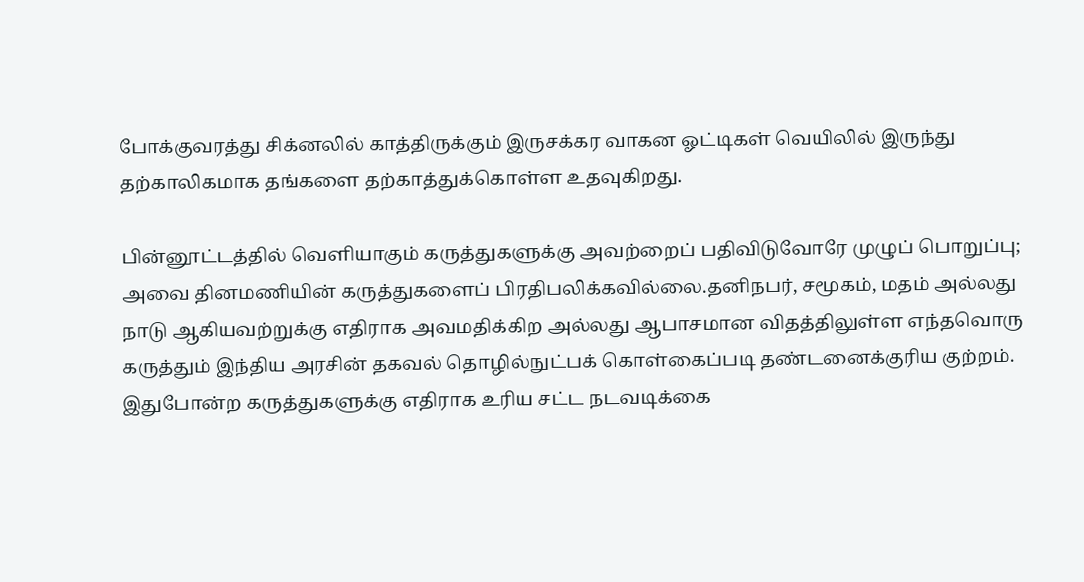போக்குவரத்து சிக்னலில் காத்திருக்கும் இருசக்கர வாகன ஓட்டிகள் வெயிலில் இருந்து தற்காலிகமாக தங்களை தற்காத்துக்கொள்ள உதவுகிறது.

பின்னூட்டத்தில் வெளியாகும் கருத்துகளுக்கு அவற்றைப் பதிவிடுவோரே முழுப் பொறுப்பு; அவை தினமணியின் கருத்துகளைப் பிரதிபலிக்கவில்லை.தனிநபர், சமூகம், மதம் அல்லது நாடு ஆகியவற்றுக்கு எதிராக அவமதிக்கிற அல்லது ஆபாசமான விதத்திலுள்ள எந்தவொரு கருத்தும் இந்திய அரசின் தகவல் தொழில்நுட்பக் கொள்கைப்படி தண்டனைக்குரிய குற்றம். இதுபோன்ற கருத்துகளுக்கு எதிராக உரிய சட்ட நடவடிக்கை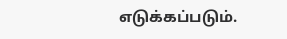எடுக்கப்படும்.